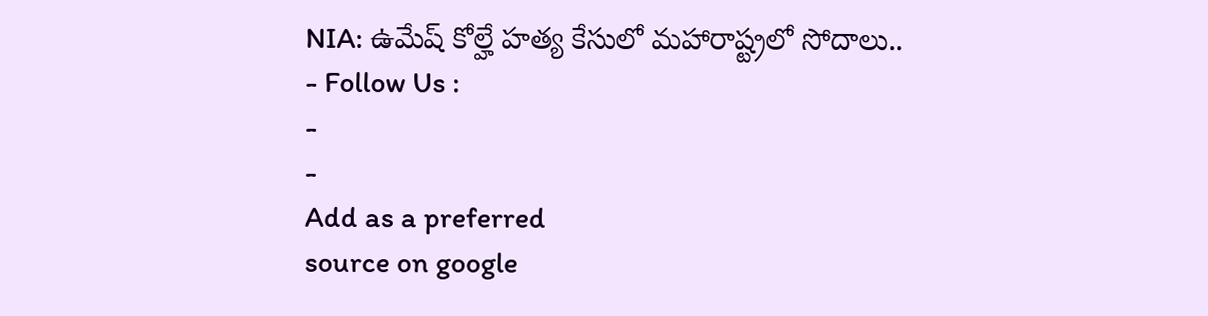NIA: ఉమేష్ కోల్హే హత్య కేసులో మహారాష్ట్రలో సోదాలు..
- Follow Us :
-
-
Add as a preferred
source on google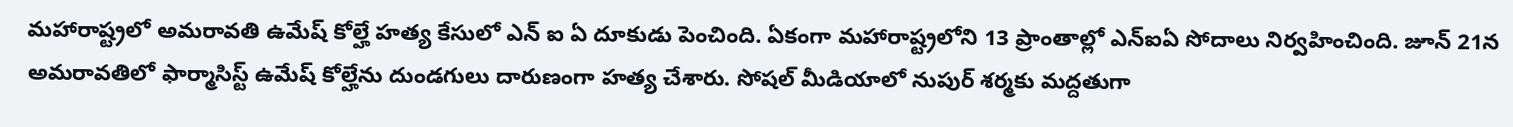మహారాష్ట్రలో అమరావతి ఉమేష్ కోల్హే హత్య కేసులో ఎన్ ఐ ఏ దూకుడు పెంచింది. ఏకంగా మహారాష్ట్రలోని 13 ప్రాంతాల్లో ఎన్ఐఏ సోదాలు నిర్వహించింది. జూన్ 21న అమరావతిలో ఫార్మాసిస్ట్ ఉమేష్ కోల్హేను దుండగులు దారుణంగా హత్య చేశారు. సోషల్ మీడియాలో నుపుర్ శర్మకు మద్దతుగా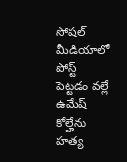సోషల్ మీడియాలో పోస్ట్ పెట్టడం వల్లే ఉమేష్ కోల్హేను హత్య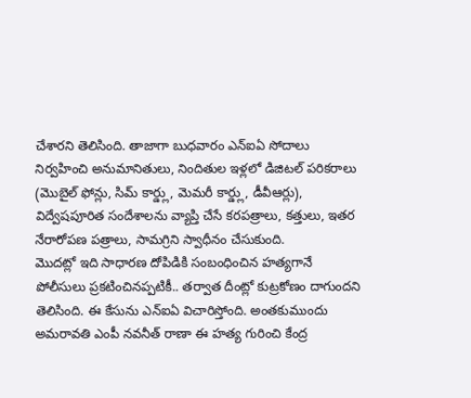చేశారని తెలిసింది. తాజాగా బుధవారం ఎన్ఐఏ సోదాలు నిర్వహించి అనుమానితులు, నిందితుల ఇళ్లలో డిజిటల్ పరికరాలు (మొబైల్ ఫోన్లు, సిమ్ కార్డ్లు, మెమరీ కార్డ్లు, డీవీఆర్లు), విద్వేషపూరిత సందేశాలను వ్యాప్తి చేసే కరపత్రాలు, కత్తులు, ఇతర నేరారోపణ పత్రాలు, సామగ్రిని స్వాధీనం చేసుకుంది.
మొదట్లో ఇది సాధారణ దోపిడికి సంబంధించిన హత్యగానే పోలీసులు ప్రకటించినప్పటికీ.. తర్వాత దీంట్లో కుట్రకోణం దాగుందని తెలిసింది. ఈ కేసును ఎన్ఐఏ విచారిస్తోంది. అంతకుముందు అమరావతి ఎంపీ నవనీత్ రాణా ఈ హత్య గురించి కేంద్ర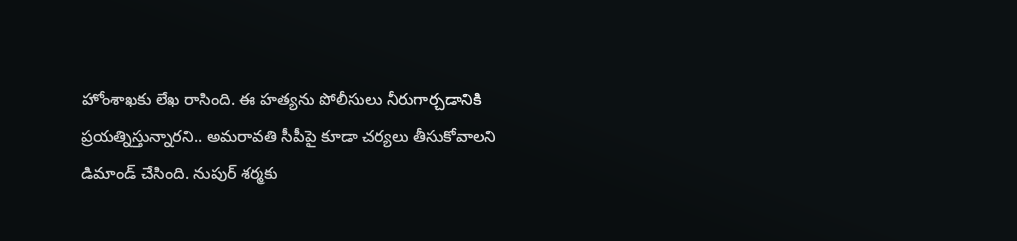హోంశాఖకు లేఖ రాసింది. ఈ హత్యను పోలీసులు నీరుగార్చడానికి ప్రయత్నిస్తున్నారని.. అమరావతి సీపీపై కూడా చర్యలు తీసుకోవాలని డిమాండ్ చేసింది. నుపుర్ శర్మకు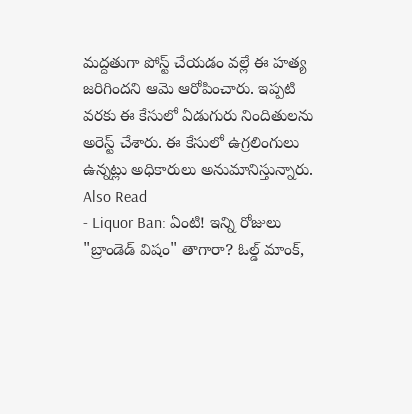మద్దతుగా పోస్ట్ చేయడం వల్లే ఈ హత్య జరిగిందని ఆమె ఆరోపించారు. ఇప్పటి వరకు ఈ కేసులో ఏడుగురు నిందితులను అరెస్ట్ చేశారు. ఈ కేసులో ఉగ్రలింగులు ఉన్నట్లు అధికారులు అనుమానిస్తున్నారు.
Also Read
- Liquor Ban: ఏంటి! ఇన్ని రోజులు "బ్రాండెడ్ విషం" తాగారా? ఓల్డ్ మాంక్,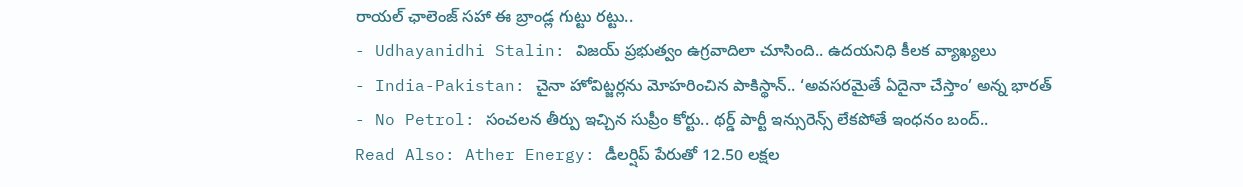రాయల్ ఛాలెంజ్ సహా ఈ బ్రాండ్ల గుట్టు రట్టు..
- Udhayanidhi Stalin: విజయ్ ప్రభుత్వం ఉగ్రవాదిలా చూసింది.. ఉదయనిధి కీలక వ్యాఖ్యలు
- India-Pakistan: చైనా హోవిట్జర్లను మోహరించిన పాకిస్థాన్.. ‘అవసరమైతే ఏదైనా చేస్తాం’ అన్న భారత్
- No Petrol: సంచలన తీర్పు ఇచ్చిన సుప్రీం కోర్టు.. థర్డ్ పార్టీ ఇన్సురెన్స్ లేకపోతే ఇంధనం బంద్..
Read Also: Ather Energy: డీలర్షిప్ పేరుతో 12.50 లక్షల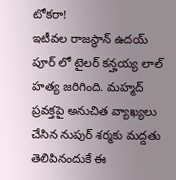టోకరా!
ఇటీవల రాజస్థాన్ ఉదయ్ పూర్ లో టైలర్ కన్హయ్య లాల్ హత్య జరిగింది. మహ్మద్ ప్రవక్తపై అనుచిత వ్యాఖ్యలు చేసిన నుపుర్ శర్మకు మద్దతు తెలిపినందుకే ఈ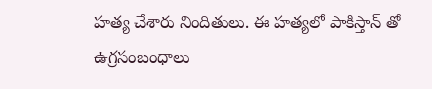హత్య చేశారు నిందితులు. ఈ హత్యలో పాకిస్తాన్ తో ఉగ్రసంబంధాలు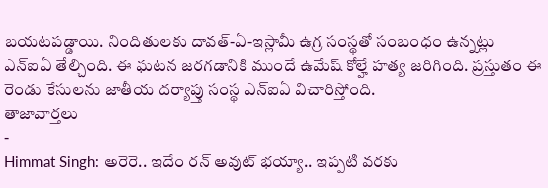బయటపడ్డాయి. నిందితులకు దావత్-ఏ-ఇస్లామీ ఉగ్ర సంస్థతో సంబంధం ఉన్నట్లు ఎన్ఐఏ తేల్చింది. ఈ ఘటన జరగడానికి ముందే ఉమేష్ కోల్హే హత్య జరిగింది. ప్రస్తుతం ఈ రెండు కేసులను జాతీయ దర్యాప్తు సంస్థ ఎన్ఐఏ విచారిస్తోంది.
తాజావార్తలు
-
Himmat Singh: అరెరె.. ఇదేం రన్ అవుట్ భయ్యా.. ఇప్పటి వరకు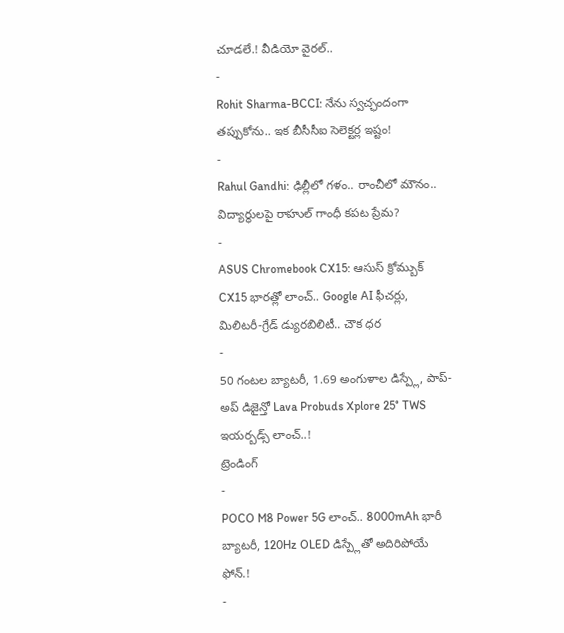చూడలే.! వీడియో వైరల్..
-
Rohit Sharma-BCCI: నేను స్వచ్ఛందంగా తప్పుకోను.. ఇక బీసీసీఐ సెలెక్టర్ల ఇష్టం!
-
Rahul Gandhi: ఢిల్లీలో గళం.. రాంచీలో మౌనం.. విద్యార్థులపై రాహుల్ గాంధీ కపట ప్రేమ?
-
ASUS Chromebook CX15: ఆసుస్ క్రోమ్బుక్ CX15 భారత్లో లాంచ్.. Google AI ఫీచర్లు, మిలిటరీ-గ్రేడ్ డ్యురబిలిటీ.. చౌక ధర
-
50 గంటల బ్యాటరీ, 1.69 అంగుళాల డిస్ప్లే, పాప్-అప్ డిజైన్తో Lava Probuds Xplore 25° TWS ఇయర్బడ్స్ లాంచ్..!
ట్రెండింగ్
-
POCO M8 Power 5G లాంచ్.. 8000mAh భారీ బ్యాటరీ, 120Hz OLED డిస్ప్లేతో అదిరిపోయే ఫోన్.!
-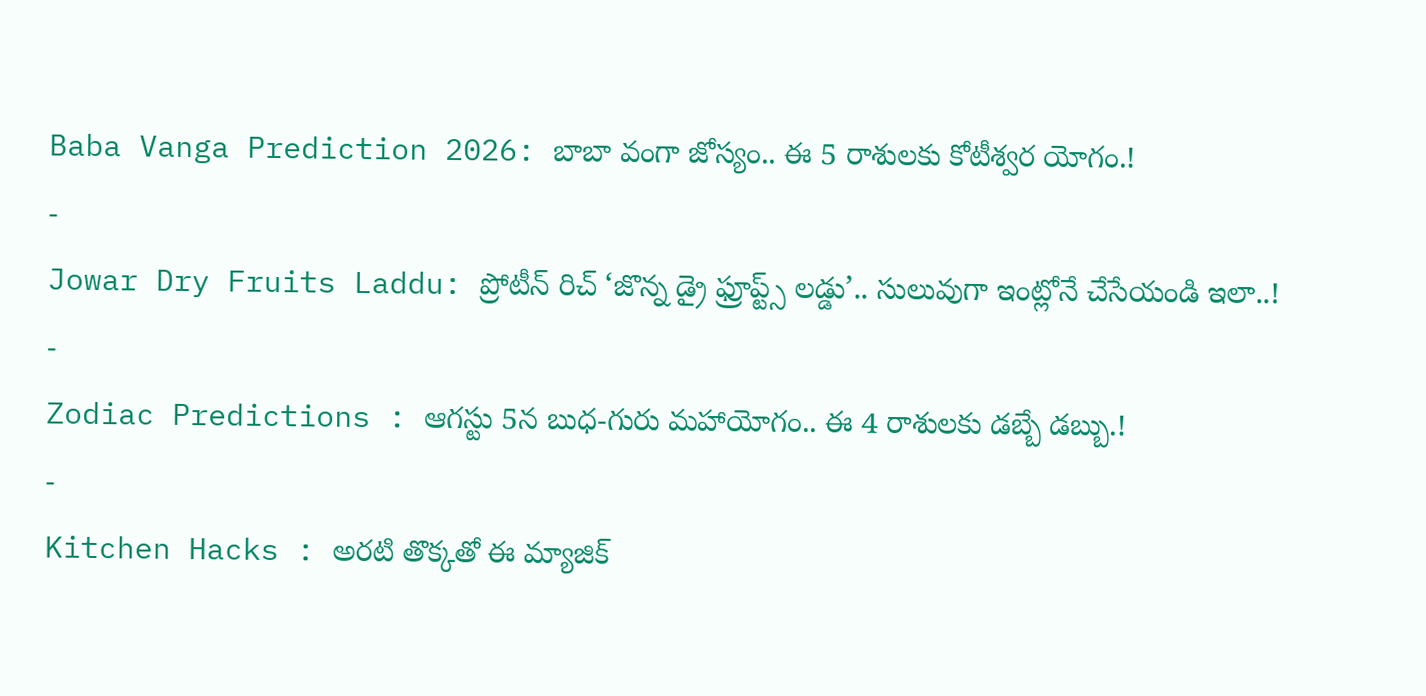Baba Vanga Prediction 2026: బాబా వంగా జోస్యం.. ఈ 5 రాశులకు కోటీశ్వర యోగం.!
-
Jowar Dry Fruits Laddu: ప్రోటీన్ రిచ్ ‘జొన్న డ్రై ఫ్రూప్ట్స్ లడ్డు’.. సులువుగా ఇంట్లోనే చేసేయండి ఇలా..!
-
Zodiac Predictions : ఆగస్టు 5న బుధ-గురు మహాయోగం.. ఈ 4 రాశులకు డబ్బే డబ్బు.!
-
Kitchen Hacks : అరటి తొక్కతో ఈ మ్యాజిక్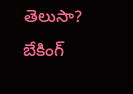తెలుసా? బేకింగ్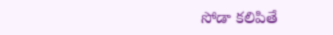సోడా కలిపితే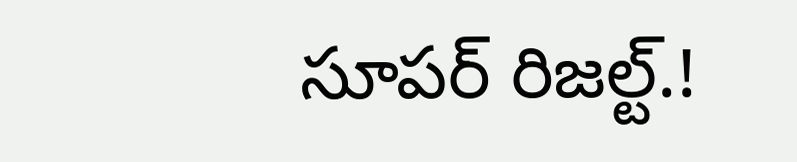సూపర్ రిజల్ట్.!